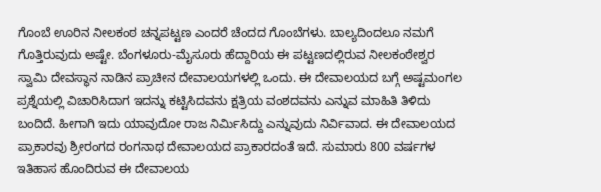ಗೊಂಬೆ ಊರಿನ ನೀಲಕಂಠ ಚನ್ನಪಟ್ಟಣ ಎಂದರೆ ಚೆಂದದ ಗೊಂಬೆಗಳು. ಬಾಲ್ಯದಿಂದಲೂ ನಮಗೆ ಗೊತ್ತಿರುವುದು ಅಷ್ಟೇ. ಬೆಂಗಳೂರು-ಮೈಸೂರು ಹೆದ್ದಾರಿಯ ಈ ಪಟ್ಟಣದಲ್ಲಿರುವ ನೀಲಕಂಠೇಶ್ವರ ಸ್ವಾಮಿ ದೇವಸ್ಥಾನ ನಾಡಿನ ಪ್ರಾಚೀನ ದೇವಾಲಯಗಳಲ್ಲಿ ಒಂದು. ಈ ದೇವಾಲಯದ ಬಗ್ಗೆ ಅಷ್ಟಮಂಗಲ ಪ್ರಶ್ನೆಯಲ್ಲಿ ವಿಚಾರಿಸಿದಾಗ ಇದನ್ನು ಕಟ್ಟಿಸಿದವನು ಕ್ಷತ್ರಿಯ ವಂಶದವನು ಎನ್ನುವ ಮಾಹಿತಿ ತಿಳಿದು ಬಂದಿದೆ. ಹೀಗಾಗಿ ಇದು ಯಾವುದೋ ರಾಜ ನಿರ್ಮಿಸಿದ್ದು ಎನ್ನುವುದು ನಿರ್ವಿವಾದ. ಈ ದೇವಾಲಯದ ಪ್ರಾಕಾರವು ಶ್ರೀರಂಗದ ರಂಗನಾಥ ದೇವಾಲಯದ ಪ್ರಾಕಾರದಂತೆ ಇದೆ. ಸುಮಾರು 800 ವರ್ಷಗಳ ಇತಿಹಾಸ ಹೊಂದಿರುವ ಈ ದೇವಾಲಯ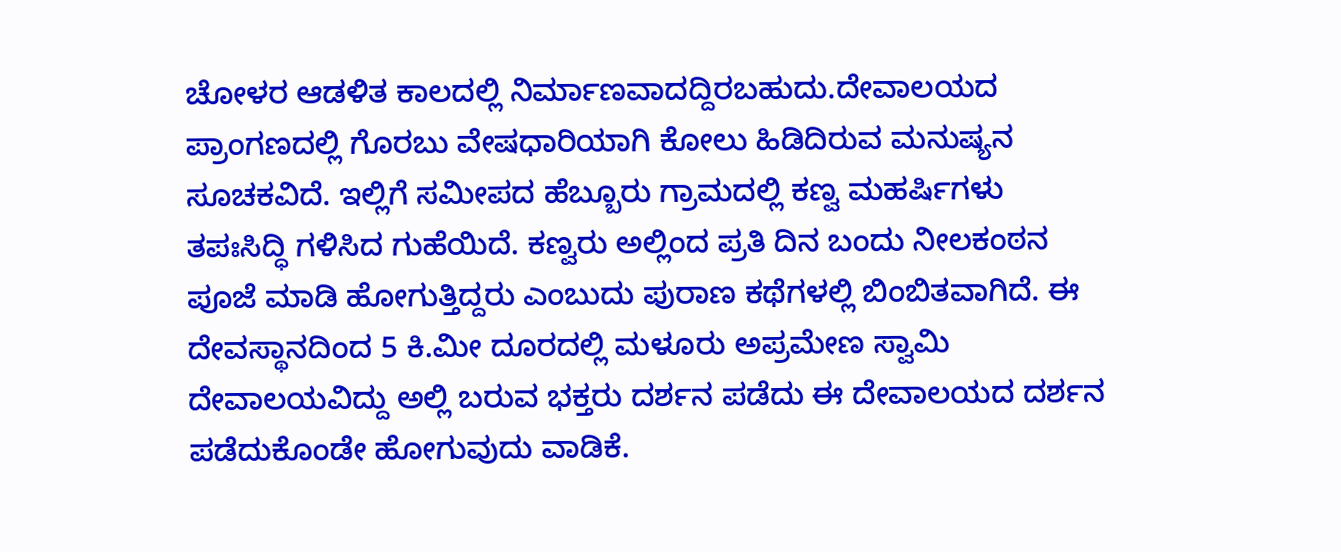ಚೋಳರ ಆಡಳಿತ ಕಾಲದಲ್ಲಿ ನಿರ್ಮಾಣವಾದದ್ದಿರಬಹುದು.ದೇವಾಲಯದ ಪ್ರಾಂಗಣದಲ್ಲಿ ಗೊರಬು ವೇಷಧಾರಿಯಾಗಿ ಕೋಲು ಹಿಡಿದಿರುವ ಮನುಷ್ಯನ ಸೂಚಕವಿದೆ. ಇಲ್ಲಿಗೆ ಸಮೀಪದ ಹೆಬ್ಬೂರು ಗ್ರಾಮದಲ್ಲಿ ಕಣ್ವ ಮಹರ್ಷಿಗಳು ತಪಃಸಿದ್ಧಿ ಗಳಿಸಿದ ಗುಹೆಯಿದೆ. ಕಣ್ವರು ಅಲ್ಲಿಂದ ಪ್ರತಿ ದಿನ ಬಂದು ನೀಲಕಂಠನ ಪೂಜೆ ಮಾಡಿ ಹೋಗುತ್ತಿದ್ದರು ಎಂಬುದು ಪುರಾಣ ಕಥೆಗಳಲ್ಲಿ ಬಿಂಬಿತವಾಗಿದೆ. ಈ ದೇವಸ್ಥಾನದಿಂದ 5 ಕಿ.ಮೀ ದೂರದಲ್ಲಿ ಮಳೂರು ಅಪ್ರಮೇಣ ಸ್ವಾಮಿ ದೇವಾಲಯವಿದ್ದು ಅಲ್ಲಿ ಬರುವ ಭಕ್ತರು ದರ್ಶನ ಪಡೆದು ಈ ದೇವಾಲಯದ ದರ್ಶನ ಪಡೆದುಕೊಂಡೇ ಹೋಗುವುದು ವಾಡಿಕೆ.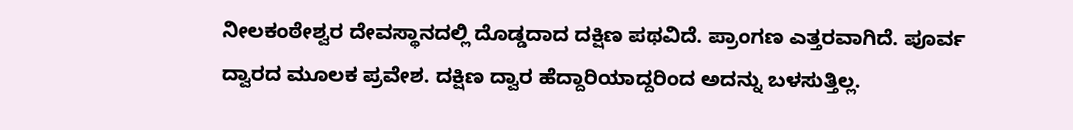ನೀಲಕಂಠೇಶ್ವರ ದೇವಸ್ಥಾನದಲ್ಲಿ ದೊಡ್ಡದಾದ ದಕ್ಷಿಣ ಪಥವಿದೆ. ಪ್ರಾಂಗಣ ಎತ್ತರವಾಗಿದೆ. ಪೂರ್ವ ದ್ವಾರದ ಮೂಲಕ ಪ್ರವೇಶ. ದಕ್ಷಿಣ ದ್ವಾರ ಹೆದ್ದಾರಿಯಾದ್ದರಿಂದ ಅದನ್ನು ಬಳಸುತ್ತಿಲ್ಲ.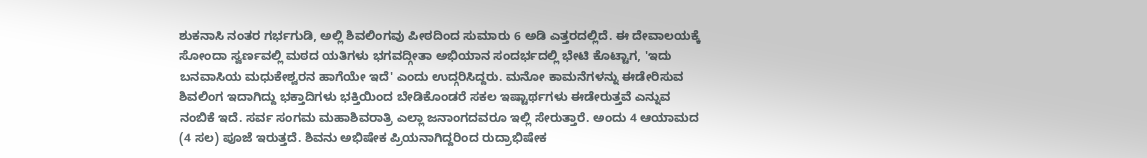ಶುಕನಾಸಿ ನಂತರ ಗರ್ಭಗುಡಿ, ಅಲ್ಲಿ ಶಿವಲಿಂಗವು ಪೀಠದಿಂದ ಸುಮಾರು 6 ಅಡಿ ಎತ್ತರದಲ್ಲಿದೆ. ಈ ದೇವಾಲಯಕ್ಕೆ ಸೋಂದಾ ಸ್ವರ್ಣವಲ್ಲಿ ಮಠದ ಯತಿಗಳು ಭಗವದ್ಗೀತಾ ಅಭಿಯಾನ ಸಂದರ್ಭದಲ್ಲಿ ಭೇಟಿ ಕೊಟ್ಟಾಗ, 'ಇದು ಬನವಾಸಿಯ ಮಧುಕೇಶ್ವರನ ಹಾಗೆಯೇ ಇದೆ' ಎಂದು ಉದ್ಗರಿಸಿದ್ದರು. ಮನೋ ಕಾಮನೆಗಳನ್ನು ಈಡೇರಿಸುವ ಶಿವಲಿಂಗ ಇದಾಗಿದ್ದು ಭಕ್ತಾದಿಗಳು ಭಕ್ತಿಯಿಂದ ಬೇಡಿಕೊಂಡರೆ ಸಕಲ ಇಷ್ಟಾರ್ಥಗಳು ಈಡೇರುತ್ತವೆ ಎನ್ನುವ ನಂಬಿಕೆ ಇದೆ. ಸರ್ವ ಸಂಗಮ ಮಹಾಶಿವರಾತ್ರಿ ಎಲ್ಲಾ ಜನಾಂಗದವರೂ ಇಲ್ಲಿ ಸೇರುತ್ತಾರೆ. ಅಂದು 4 ಆಯಾಮದ (4 ಸಲ) ಪೂಜೆ ಇರುತ್ತದೆ. ಶಿವನು ಅಭಿಷೇಕ ಪ್ರಿಯನಾಗಿದ್ದರಿಂದ ರುದ್ರಾಭಿಷೇಕ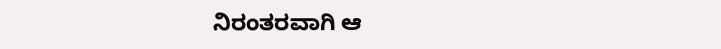ನಿರಂತರವಾಗಿ ಆ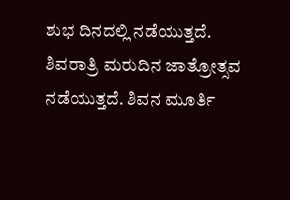ಶುಭ ದಿನದಲ್ಲಿ ನಡೆಯುತ್ತದೆ. ಶಿವರಾತ್ರಿ ಮರುದಿನ ಜಾತ್ರೋತ್ಸವ ನಡೆಯುತ್ತದೆ. ಶಿವನ ಮೂರ್ತಿ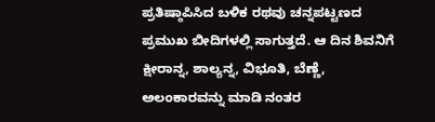ಪ್ರತಿಷ್ಠಾಪಿಸಿದ ಬಳಿಕ ರಥವು ಚನ್ನಪಟ್ಟಣದ ಪ್ರಮುಖ ಬೀದಿಗಳಲ್ಲಿ ಸಾಗುತ್ತದೆ. ಆ ದಿನ ಶಿವನಿಗೆ ಕ್ಷೀರಾನ್ನ, ಶಾಲ್ಯನ್ನ, ವಿಭೂತಿ, ಬೆಣ್ಣೆ, ಅಲಂಕಾರವನ್ನು ಮಾಡಿ ನಂತರ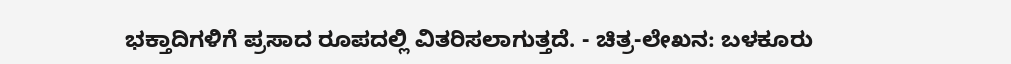ಭಕ್ತಾದಿಗಳಿಗೆ ಪ್ರಸಾದ ರೂಪದಲ್ಲಿ ವಿತರಿಸಲಾಗುತ್ತದೆ. - ಚಿತ್ರ-ಲೇಖನ: ಬಳಕೂರು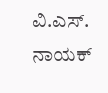ವಿ.ಎಸ್. ನಾಯಕ್